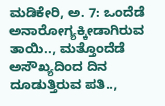ಮಡಿಕೇರಿ, ಅ. 7: ಒಂದೆಡೆ ಅನಾರೋಗ್ಯಕ್ಕೀಡಾಗಿರುವ ತಾಯಿ.., ಮತ್ತೊಂದೆಡೆ ಅಸೌಖ್ಯದಿಂದ ದಿನ ದೂಡುತ್ತಿರುವ ಪತಿ..,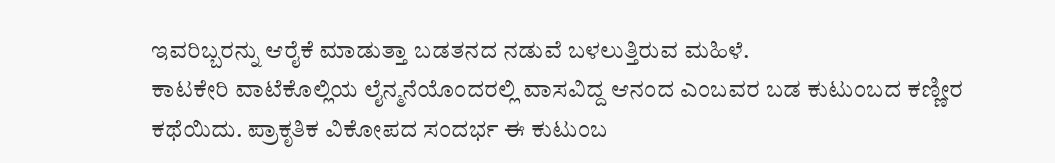ಇವರಿಬ್ಬರನ್ನು ಆರೈಕೆ ಮಾಡುತ್ತಾ ಬಡತನದ ನಡುವೆ ಬಳಲುತ್ತಿರುವ ಮಹಿಳೆ.
ಕಾಟಕೇರಿ ವಾಟೆಕೊಲ್ಲಿಯ ಲೈನ್ಮನೆಯೊಂದರಲ್ಲಿ ವಾಸವಿದ್ದ ಆನಂದ ಎಂಬವರ ಬಡ ಕುಟುಂಬದ ಕಣ್ಣೀರ ಕಥೆಯಿದು. ಪ್ರಾಕೃತಿಕ ವಿಕೋಪದ ಸಂದರ್ಭ ಈ ಕುಟುಂಬ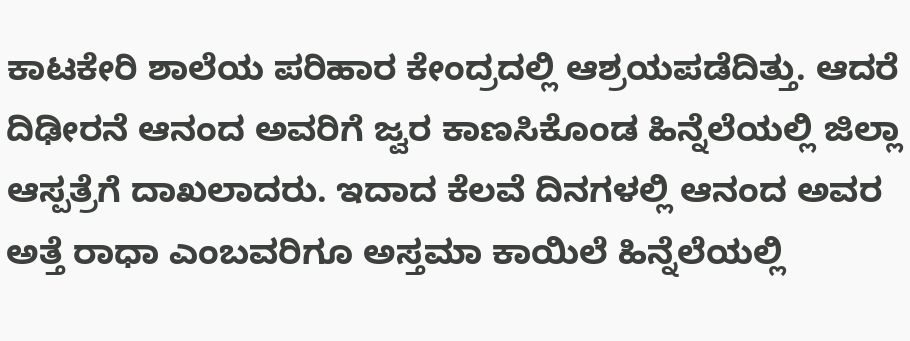ಕಾಟಕೇರಿ ಶಾಲೆಯ ಪರಿಹಾರ ಕೇಂದ್ರದಲ್ಲಿ ಆಶ್ರಯಪಡೆದಿತ್ತು. ಆದರೆ ದಿಢೀರನೆ ಆನಂದ ಅವರಿಗೆ ಜ್ವರ ಕಾಣಸಿಕೊಂಡ ಹಿನ್ನೆಲೆಯಲ್ಲಿ ಜಿಲ್ಲಾ ಆಸ್ಪತ್ರೆಗೆ ದಾಖಲಾದರು. ಇದಾದ ಕೆಲವೆ ದಿನಗಳಲ್ಲಿ ಆನಂದ ಅವರ ಅತ್ತೆ ರಾಧಾ ಎಂಬವರಿಗೂ ಅಸ್ತಮಾ ಕಾಯಿಲೆ ಹಿನ್ನೆಲೆಯಲ್ಲಿ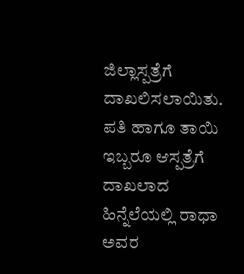ಜಿಲ್ಲಾಸ್ಪತ್ರೆಗೆ ದಾಖಲಿಸಲಾಯಿತು. ಪತಿ ಹಾಗೂ ತಾಯಿ ಇಬ್ಬರೂ ಆಸ್ಪತ್ರೆಗೆ ದಾಖಲಾದ ಹಿನ್ನೆಲೆಯಲ್ಲಿ ರಾಧಾ ಅವರ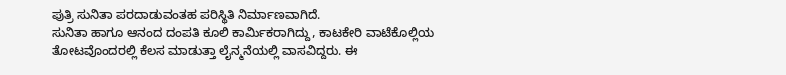ಪುತ್ರಿ ಸುನಿತಾ ಪರದಾಡುವಂತಹ ಪರಿಸ್ಥಿತಿ ನಿರ್ಮಾಣವಾಗಿದೆ.
ಸುನಿತಾ ಹಾಗೂ ಆನಂದ ದಂಪತಿ ಕೂಲಿ ಕಾರ್ಮಿಕರಾಗಿದ್ದು, ಕಾಟಕೇರಿ ವಾಟೆಕೊಲ್ಲಿಯ ತೋಟವೊಂದರಲ್ಲಿ ಕೆಲಸ ಮಾಡುತ್ತಾ ಲೈನ್ಮನೆಯಲ್ಲಿ ವಾಸವಿದ್ದರು. ಈ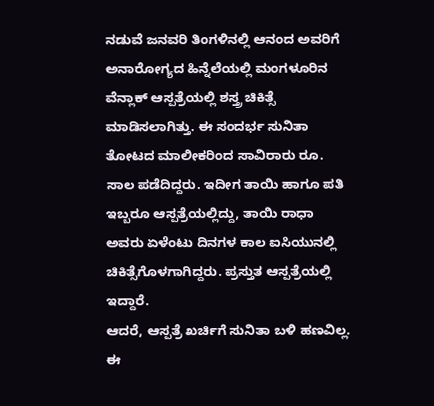ನಡುವೆ ಜನವರಿ ತಿಂಗಳಿನಲ್ಲಿ ಆನಂದ ಅವರಿಗೆ ಅನಾರೋಗ್ಯದ ಹಿನ್ನೆಲೆಯಲ್ಲಿ ಮಂಗಳೂರಿನ ವೆನ್ಲಾಕ್ ಆಸ್ಪತ್ರೆಯಲ್ಲಿ ಶಸ್ತ್ರ ಚಿಕಿತ್ಸೆ ಮಾಡಿಸಲಾಗಿತ್ತು. ಈ ಸಂದರ್ಭ ಸುನಿತಾ ತೋಟದ ಮಾಲೀಕರಿಂದ ಸಾವಿರಾರು ರೂ. ಸಾಲ ಪಡೆದಿದ್ದರು. ಇದೀಗ ತಾಯಿ ಹಾಗೂ ಪತಿ ಇಬ್ಬರೂ ಆಸ್ಪತ್ರೆಯಲ್ಲಿದ್ದು, ತಾಯಿ ರಾಧಾ ಅವರು ಏಳೆಂಟು ದಿನಗಳ ಕಾಲ ಐಸಿಯುನಲ್ಲಿ ಚಿಕಿತ್ಸೆಗೊಳಗಾಗಿದ್ದರು. ಪ್ರಸ್ತುತ ಆಸ್ಪತ್ರೆಯಲ್ಲಿ ಇದ್ದಾರೆ.
ಆದರೆ, ಆಸ್ಪತ್ರೆ ಖರ್ಚಿಗೆ ಸುನಿತಾ ಬಳಿ ಹಣವಿಲ್ಲ. ಈ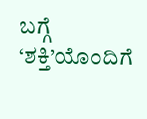ಬಗ್ಗೆ ‘ಶಕ್ತಿ’ಯೊಂದಿಗೆ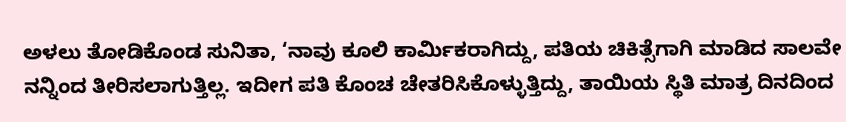ಅಳಲು ತೋಡಿಕೊಂಡ ಸುನಿತಾ, ‘ನಾವು ಕೂಲಿ ಕಾರ್ಮಿಕರಾಗಿದ್ದು, ಪತಿಯ ಚಿಕಿತ್ಸೆಗಾಗಿ ಮಾಡಿದ ಸಾಲವೇ ನನ್ನಿಂದ ತೀರಿಸಲಾಗುತ್ತಿಲ್ಲ. ಇದೀಗ ಪತಿ ಕೊಂಚ ಚೇತರಿಸಿಕೊಳ್ಳುತ್ತಿದ್ದು, ತಾಯಿಯ ಸ್ಥಿತಿ ಮಾತ್ರ ದಿನದಿಂದ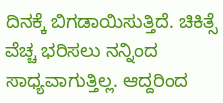ದಿನಕ್ಕೆ ಬಿಗಡಾಯಿಸುತ್ತಿದೆ. ಚಿಕಿತ್ಸೆ ವೆಚ್ಚ ಭರಿಸಲು ನನ್ನಿಂದ ಸಾಧ್ಯವಾಗುತ್ತಿಲ್ಲ. ಆದ್ದರಿಂದ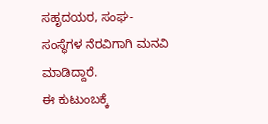ಸಹೃದಯರ, ಸಂಘ-ಸಂಸ್ಥೆಗಳ ನೆರವಿಗಾಗಿ ಮನವಿ ಮಾಡಿದ್ದಾರೆ.
ಈ ಕುಟುಂಬಕ್ಕೆ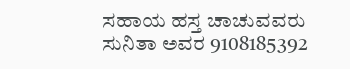ಸಹಾಯ ಹಸ್ತ ಚಾಚುವವರು ಸುನಿತಾ ಅವರ 9108185392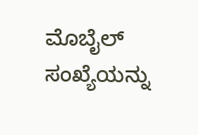ಮೊಬೈಲ್ ಸಂಖ್ಯೆಯನ್ನು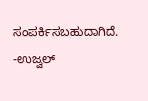ಸಂಪರ್ಕಿಸಬಹುದಾಗಿದೆ.
-ಉಜ್ವಲ್